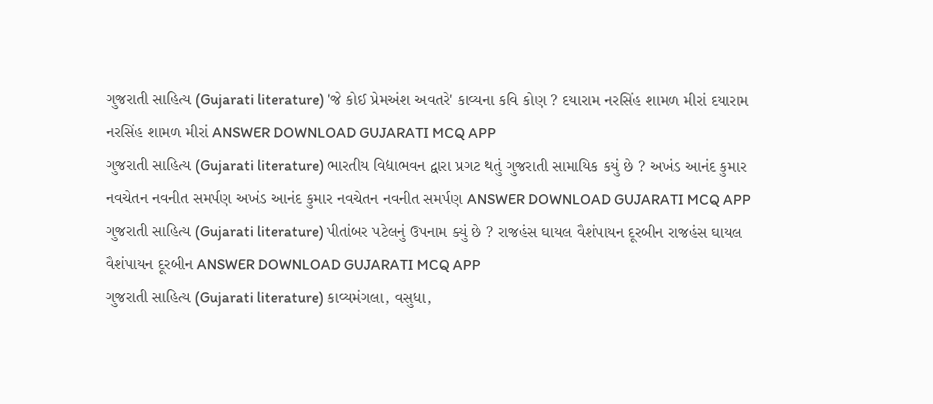ગુજરાતી સાહિત્ય (Gujarati literature) 'જે કોઈ પ્રેમઅંશ અવતરે' કાવ્યના કવિ કોણ ? દયારામ નરસિંહ શામળ મીરાં દયારામ નરસિંહ શામળ મીરાં ANSWER DOWNLOAD GUJARATI MCQ APP
ગુજરાતી સાહિત્ય (Gujarati literature) ભારતીય વિદ્યાભવન દ્વારા પ્રગટ થતું ગુજરાતી સામાયિક કયું છે ? અખંડ આનંદ કુમાર નવચેતન નવનીત સમર્પણ અખંડ આનંદ કુમાર નવચેતન નવનીત સમર્પણ ANSWER DOWNLOAD GUJARATI MCQ APP
ગુજરાતી સાહિત્ય (Gujarati literature) પીતાંબર પટેલનું ઉપનામ ક્યું છે ? રાજહંસ ઘાયલ વૈશંપાયન દૂરબીન રાજહંસ ઘાયલ વૈશંપાયન દૂરબીન ANSWER DOWNLOAD GUJARATI MCQ APP
ગુજરાતી સાહિત્ય (Gujarati literature) કાવ્યમંગલા, વસુધા,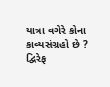યાત્રા વગેરે કોના કાવ્યસંગ્રહો છે ? દ્વિરેફ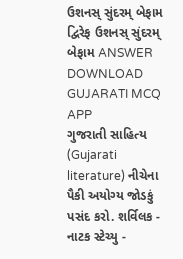ઉશનસ્ સુંદરમ્ બેફામ દ્વિરેફ ઉશનસ્ સુંદરમ્ બેફામ ANSWER DOWNLOAD GUJARATI MCQ APP
ગુજરાતી સાહિત્ય (Gujarati literature) નીચેના પૈકી અયોગ્ય જોડકું પસંદ કરો. શર્વિલક - નાટક સ્ટેચ્યુ -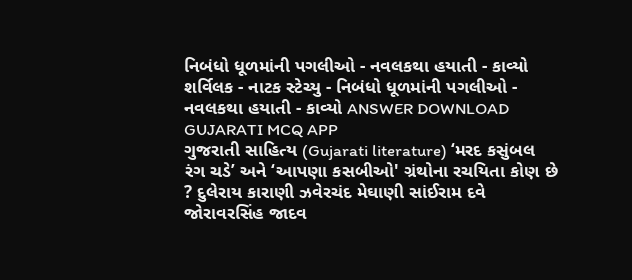નિબંધો ધૂળમાંની પગલીઓ - નવલકથા હયાતી - કાવ્યો શર્વિલક - નાટક સ્ટેચ્યુ - નિબંધો ધૂળમાંની પગલીઓ - નવલકથા હયાતી - કાવ્યો ANSWER DOWNLOAD GUJARATI MCQ APP
ગુજરાતી સાહિત્ય (Gujarati literature) ‘મરદ કસુંબલ રંગ ચડે’ અને ‘આપણા કસબીઓ' ગ્રંથોના રચયિતા કોણ છે ? દુલેરાય કારાણી ઝવેરચંદ મેઘાણી સાંઈરામ દવે જોરાવરસિંહ જાદવ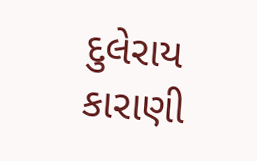દુલેરાય કારાણી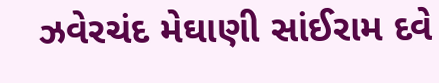ઝવેરચંદ મેઘાણી સાંઈરામ દવે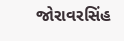જોરાવરસિંહ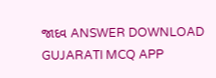જાદવ ANSWER DOWNLOAD GUJARATI MCQ APP